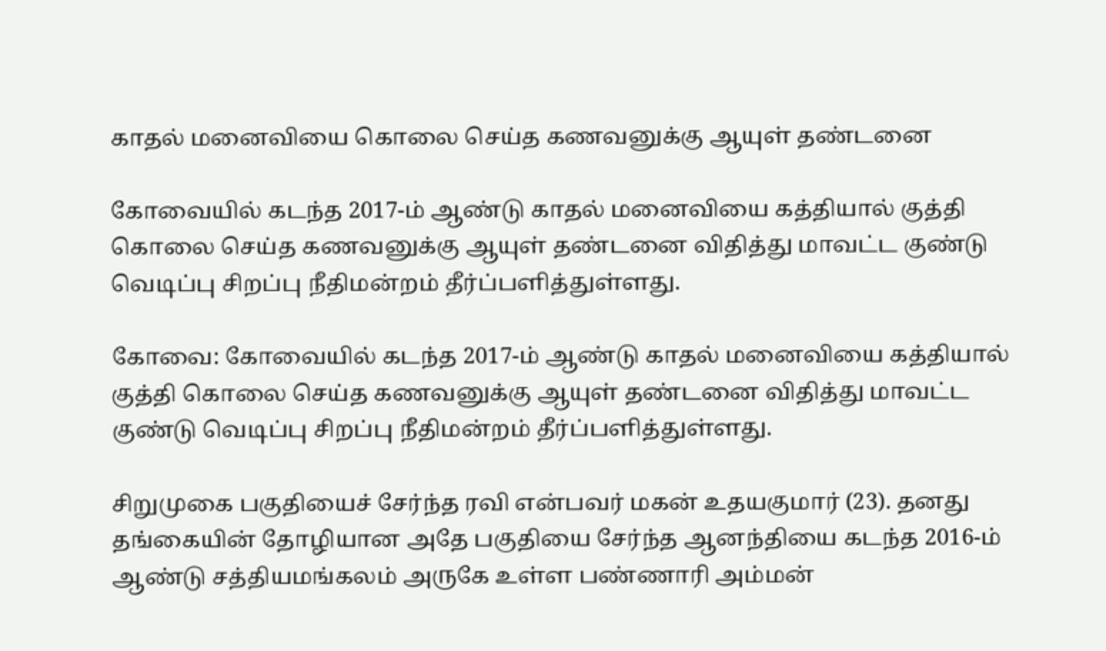காதல் மனைவியை கொலை செய்த கணவனுக்கு ஆயுள் தண்டனை

கோவையில் கடந்த 2017-ம் ஆண்டு காதல் மனைவியை கத்தியால் குத்தி கொலை செய்த கணவனுக்கு ஆயுள் தண்டனை விதித்து மாவட்ட குண்டு வெடிப்பு சிறப்பு நீதிமன்றம் தீர்ப்பளித்துள்ளது.

கோவை: கோவையில் கடந்த 2017-ம் ஆண்டு காதல் மனைவியை கத்தியால் குத்தி கொலை செய்த கணவனுக்கு ஆயுள் தண்டனை விதித்து மாவட்ட குண்டு வெடிப்பு சிறப்பு நீதிமன்றம் தீர்ப்பளித்துள்ளது.

சிறுமுகை பகுதியைச் சேர்ந்த ரவி என்பவர் மகன் உதயகுமார் (23). தனது தங்கையின் தோழியான அதே பகுதியை சேர்ந்த ஆனந்தியை கடந்த 2016-ம் ஆண்டு சத்தியமங்கலம் அருகே உள்ள பண்ணாரி அம்மன்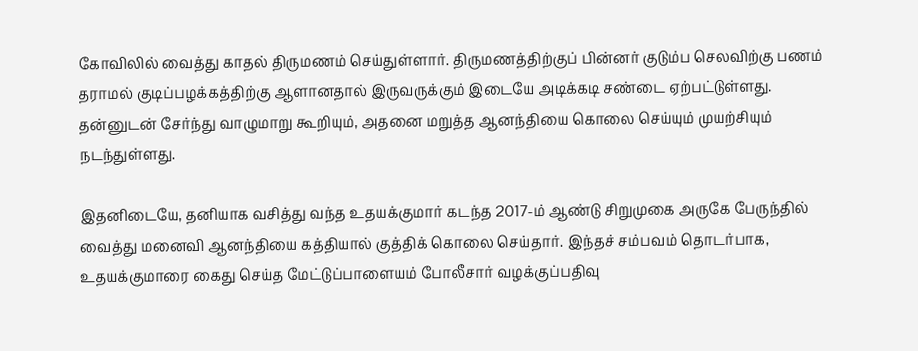கோவிலில் வைத்து காதல் திருமணம் செய்துள்ளார். திருமணத்திற்குப் பின்னர் குடும்ப செலவிற்கு பணம் தராமல் குடிப்பழக்கத்திற்கு ஆளானதால் இருவருக்கும் இடையே அடிக்கடி சண்டை ஏற்பட்டுள்ளது. தன்னுடன் சேர்ந்து வாழுமாறு கூறியும், அதனை மறுத்த ஆனந்தியை கொலை செய்யும் முயற்சியும் நடந்துள்ளது.

இதனிடையே, தனியாக வசித்து வந்த உதயக்குமார் கடந்த 2017-ம் ஆண்டு சிறுமுகை அருகே பேருந்தில் வைத்து மனைவி ஆனந்தியை கத்தியால் குத்திக் கொலை செய்தார். இந்தச் சம்பவம் தொடர்பாக, உதயக்குமாரை கைது செய்த மேட்டுப்பாளையம் போலீசார் வழக்குப்பதிவு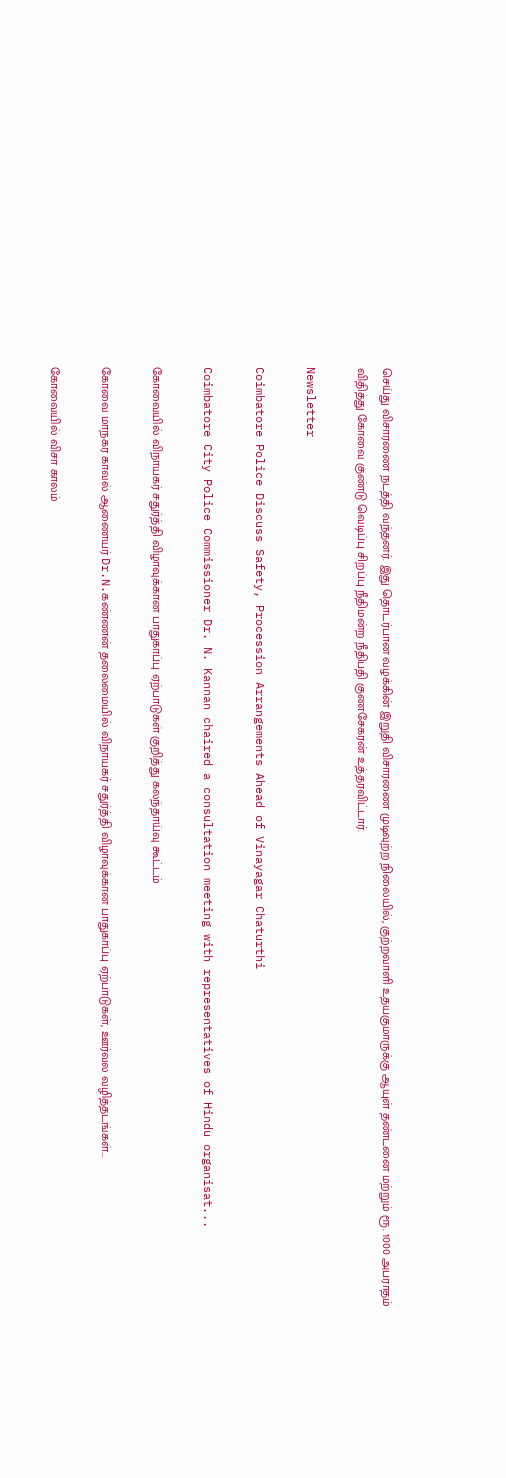செய்து விசாரணை நடத்தி வந்தனர். இது தொடர்பான வழக்கின் இறுதி விசாரணை முடிவுற்ற நிலையில், குற்றவாளி உதயகுமாருக்கு ஆயுள் தண்டனை மற்றும் ரூ. 1000 அபராதம் விதித்து கோவை குண்டு வெடிப்பு சிறப்பு நீதிமன்ற நீதிபதி குணசேகரன் உத்தரவிட்டார்.

Newsletter

Coimbatore Police Discuss Safety, Procession Arrangements Ahead of Vinayagar Chaturthi

Coimbatore City Police Commissioner Dr. N. Kannan chaired a consultation meeting with representatives of Hindu organisat...

கோவையில் விநாயகர் சதுர்த்தி விழாவுக்கான பாதுகாப்பு ஏற்பாடுகள் குறித்து கலந்தாய்வு கூட்டம்

கோவை மாநகர காவல் ஆணையர் Dr.N.கண்ணன் தலைமையில் விநாயகர் சதுர்த்தி விழாவுக்கான பாதுகாப்பு ஏற்பாடுகள், ஊர்வல வழித்தடங்கள்...

கோவையில் விசா காலம்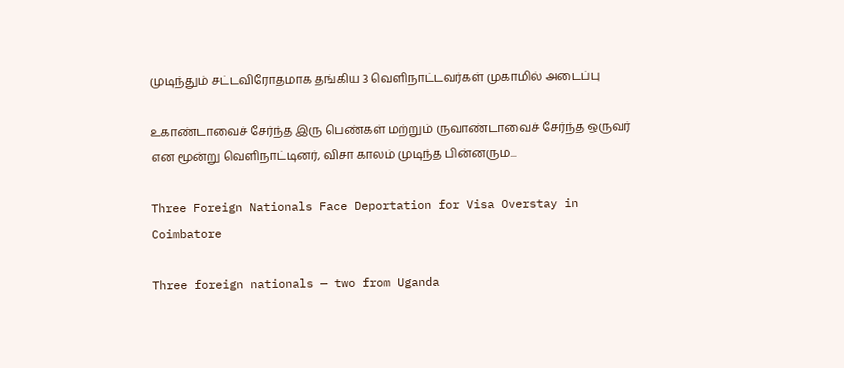முடிந்தும் சட்டவிரோதமாக தங்கிய 3 வெளிநாட்டவர்கள் முகாமில் அடைப்பு

உகாண்டாவைச் சேர்ந்த இரு பெண்கள் மற்றும் ருவாண்டாவைச் சேர்ந்த ஒருவர் என மூன்று வெளிநாட்டினர், விசா காலம் முடிந்த பின்னரும...

Three Foreign Nationals Face Deportation for Visa Overstay in Coimbatore

Three foreign nationals — two from Uganda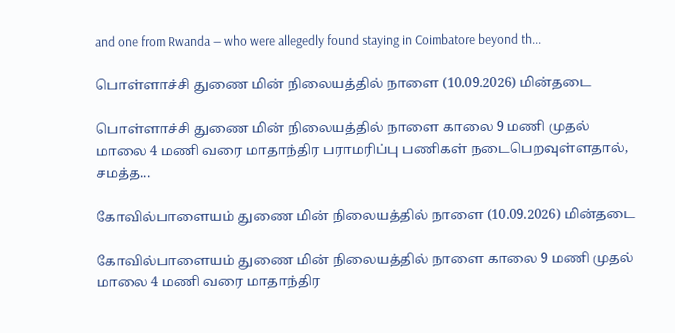and one from Rwanda — who were allegedly found staying in Coimbatore beyond th...

பொள்ளாச்சி துணை மின் நிலையத்தில் நாளை (10.09.2026) மின்தடை

பொள்ளாச்சி துணை மின் நிலையத்தில் நாளை காலை 9 மணி முதல் மாலை 4 மணி வரை மாதாந்திர பராமரிப்பு பணிகள் நடைபெறவுள்ளதால், சமத்த...

கோவில்பாளையம் துணை மின் நிலையத்தில் நாளை (10.09.2026) மின்தடை

கோவில்பாளையம் துணை மின் நிலையத்தில் நாளை காலை 9 மணி முதல் மாலை 4 மணி வரை மாதாந்திர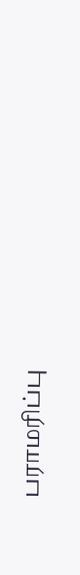பராமரிப்பு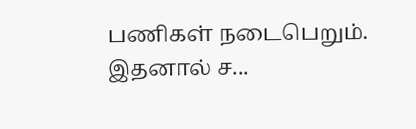பணிகள் நடைபெறும். இதனால் ச...